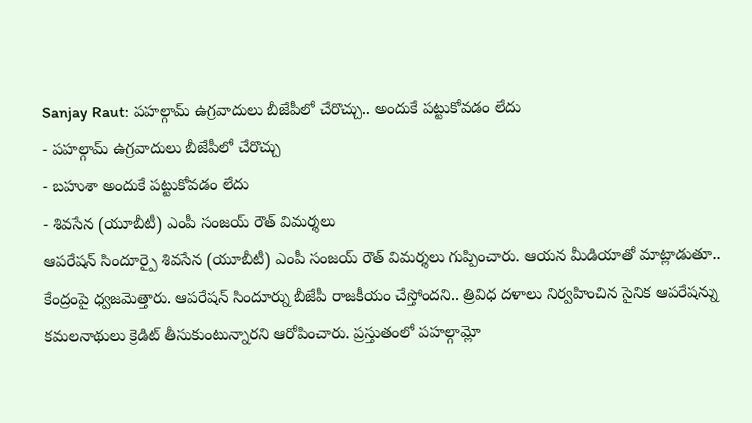Sanjay Raut: పహల్గామ్ ఉగ్రవాదులు బీజేపీలో చేరొచ్చు.. అందుకే పట్టుకోవడం లేదు
- పహల్గామ్ ఉగ్రవాదులు బీజేపీలో చేరొచ్చు
- బహుశా అందుకే పట్టుకోవడం లేదు
- శివసేన (యూబీటీ) ఎంపీ సంజయ్ రౌత్ విమర్శలు
ఆపరేషన్ సిందూర్పై శివసేన (యూబీటీ) ఎంపీ సంజయ్ రౌత్ విమర్శలు గుప్పించారు. ఆయన మీడియాతో మాట్లాడుతూ.. కేంద్రంపై ధ్వజమెత్తారు. ఆపరేషన్ సిందూర్ను బీజేపీ రాజకీయం చేస్తోందని.. త్రివిధ దళాలు నిర్వహించిన సైనిక ఆపరేషన్ను కమలనాథులు క్రెడిట్ తీసుకుంటున్నారని ఆరోపించారు. ప్రస్తుతంలో పహల్గామ్లో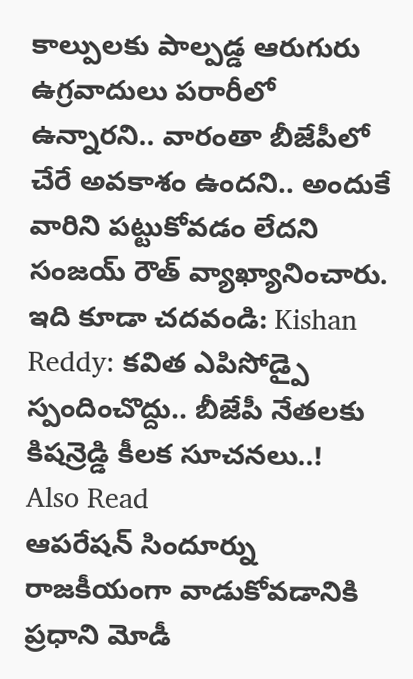కాల్పులకు పాల్పడ్డ ఆరుగురు ఉగ్రవాదులు పరారీలో ఉన్నారని.. వారంతా బీజేపీలో చేరే అవకాశం ఉందని.. అందుకే వారిని పట్టుకోవడం లేదని సంజయ్ రౌత్ వ్యాఖ్యానించారు.
ఇది కూడా చదవండి: Kishan Reddy: కవిత ఎపిసోడ్పై స్పందించొద్దు.. బీజేపీ నేతలకు కిషన్రెడ్డి కీలక సూచనలు..!
Also Read
ఆపరేషన్ సిందూర్ను రాజకీయంగా వాడుకోవడానికి ప్రధాని మోడీ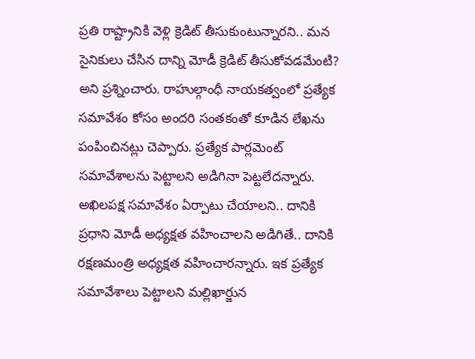ప్రతి రాష్ట్రానికి వెళ్లి క్రెడిట్ తీసుకుంటున్నారని.. మన సైనికులు చేసిన దాన్ని మోడీ క్రెడిట్ తీసుకోవడమేంటి? అని ప్రశ్నించారు. రాహుల్గాంధీ నాయకత్వంలో ప్రత్యేక సమావేశం కోసం అందరి సంతకంతో కూడిన లేఖను పంపించినట్లు చెప్పారు. ప్రత్యేక పార్లమెంట్ సమావేశాలను పెట్టాలని అడిగినా పెట్టలేదన్నారు. అఖిలపక్ష సమావేశం ఏర్పాటు చేయాలని.. దానికి ప్రధాని మోడీ అధ్యక్షత వహించాలని అడిగితే.. దానికి రక్షణమంత్రి అధ్యక్షత వహించారన్నారు. ఇక ప్రత్యేక సమావేశాలు పెట్టాలని మల్లిఖార్జున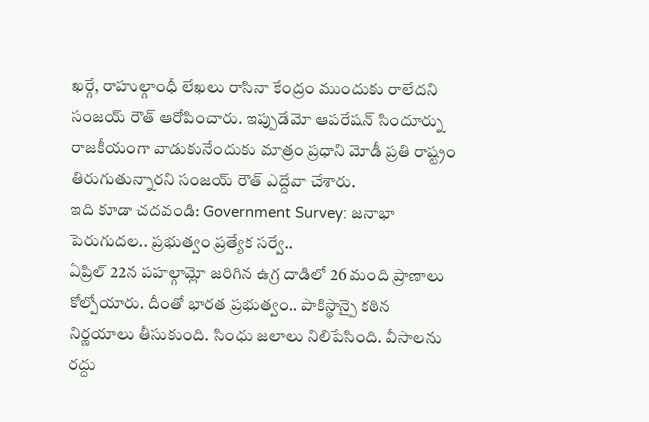ఖర్గే, రాహుల్గాంధీ లేఖలు రాసినా కేంద్రం ముందుకు రాలేదని సంజయ్ రౌత్ ఆరోపించారు. ఇప్పుడేమో ఆపరేషన్ సిందూర్ను రాజకీయంగా వాడుకునేందుకు మాత్రం ప్రధాని మోడీ ప్రతి రాష్ట్రం తిరుగుతున్నారని సంజయ్ రౌత్ ఎద్దేవా చేశారు.
ఇది కూడా చదవండి: Government Survey: జనాభా పెరుగుదల.. ప్రభుత్వం ప్రత్యేక సర్వే..
ఏప్రిల్ 22న పహల్గామ్లో జరిగిన ఉగ్ర దాడిలో 26 మంది ప్రాణాలు కోల్పోయారు. దీంతో భారత ప్రభుత్వం.. పాకిస్థాన్పై కఠిన నిర్ణయాలు తీసుకుంది. సింధు జలాలు నిలిపేసింది. వీసాలను రద్దు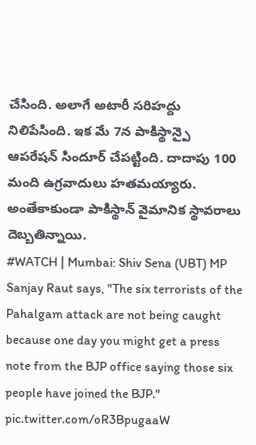చేసింది. అలాగే అటారీ సరిహద్దు నిలిపేసింది. ఇక మే 7న పాకిస్థాన్పై ఆపరేషన్ సిందూర్ చేపట్టింది. దాదాపు 100 మంది ఉగ్రవాదులు హతమయ్యారు. అంతేకాకుండా పాకిస్థాన్ వైమానిక స్థావరాలు దెబ్బతిన్నాయి.
#WATCH | Mumbai: Shiv Sena (UBT) MP Sanjay Raut says, "The six terrorists of the Pahalgam attack are not being caught because one day you might get a press note from the BJP office saying those six people have joined the BJP." pic.twitter.com/oR3BpugaaW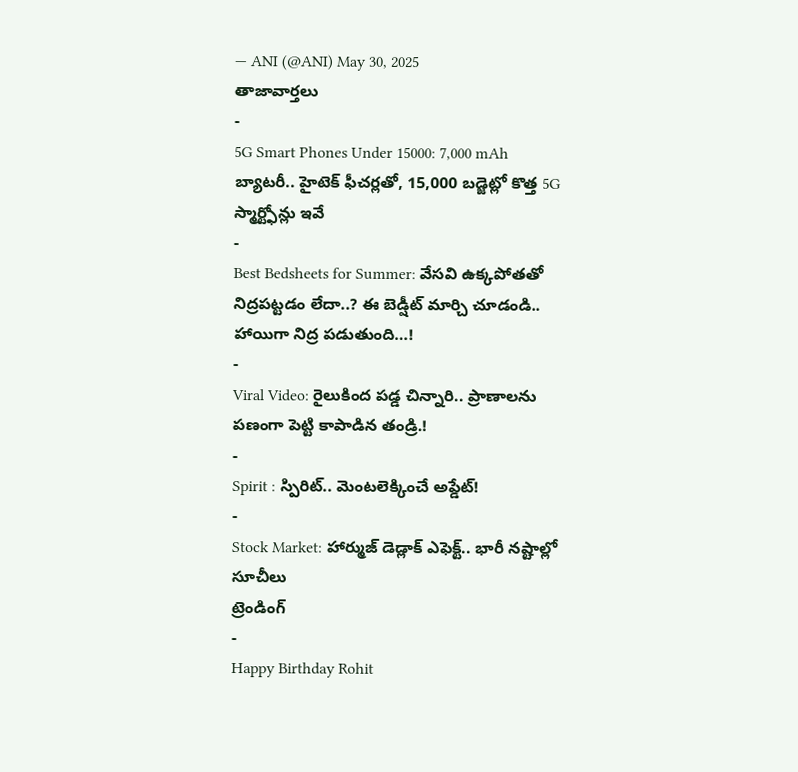— ANI (@ANI) May 30, 2025
తాజావార్తలు
-
5G Smart Phones Under 15000: 7,000 mAh బ్యాటరీ.. హైటెక్ ఫీచర్లతో, 15,000 బడ్జెట్లో కొత్త 5G స్మార్ట్ఫోన్లు ఇవే
-
Best Bedsheets for Summer: వేసవి ఉక్కపోతతో నిద్రపట్టడం లేదా..? ఈ బెడ్షీట్ మార్చి చూడండి.. హాయిగా నిద్ర పడుతుంది…!
-
Viral Video: రైలుకింద పడ్డ చిన్నారి.. ప్రాణాలను పణంగా పెట్టి కాపాడిన తండ్రి.!
-
Spirit : స్పిరిట్.. మెంటలెక్కించే అప్డేట్!
-
Stock Market: హార్ముజ్ డెడ్లాక్ ఎఫెక్ట్.. భారీ నష్టాల్లో సూచీలు
ట్రెండింగ్
-
Happy Birthday Rohit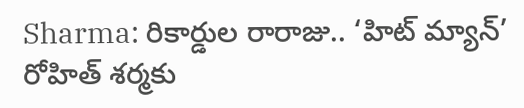Sharma: రికార్డుల రారాజు.. ‘హిట్ మ్యాన్’ రోహిత్ శర్మకు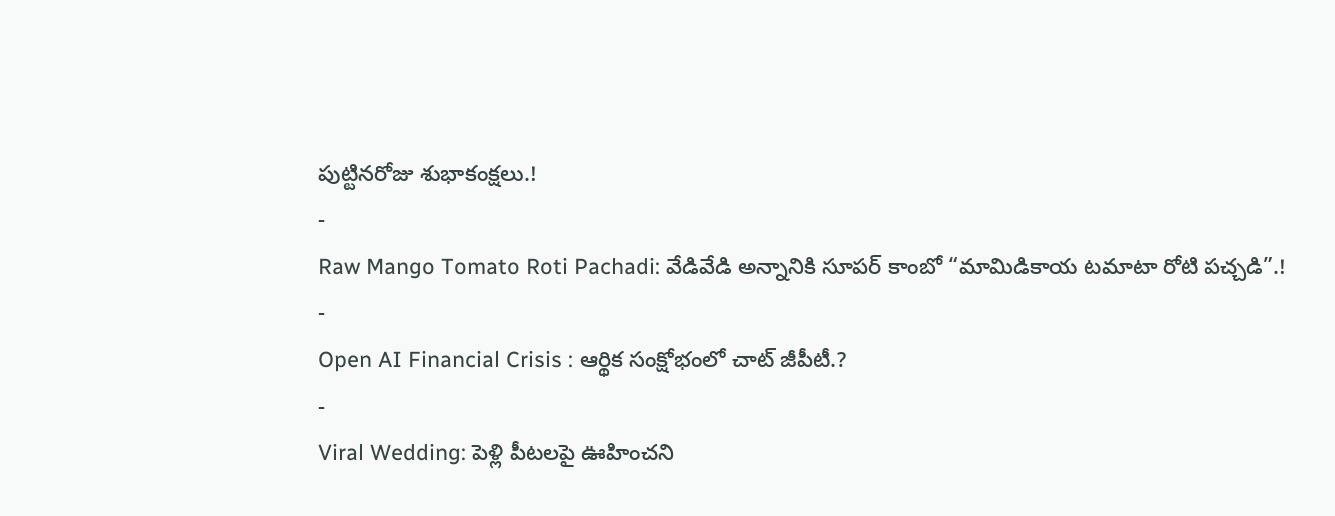పుట్టినరోజు శుభాకంక్షలు.!
-
Raw Mango Tomato Roti Pachadi: వేడివేడి అన్నానికి సూపర్ కాంబో “మామిడికాయ టమాటా రోటి పచ్చడి”.!
-
Open AI Financial Crisis : ఆర్థిక సంక్షోభంలో చాట్ జీపీటీ.?
-
Viral Wedding: పెళ్లి పీటలపై ఊహించని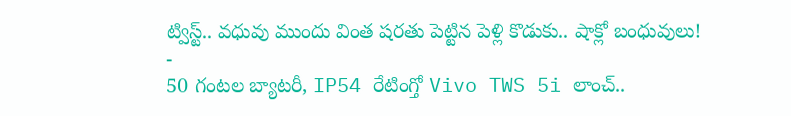ట్విస్ట్.. వధువు ముందు వింత షరతు పెట్టిన పెళ్లి కొడుకు.. షాక్లో బంధువులు!
-
50 గంటల బ్యాటరీ, IP54 రేటింగ్తో Vivo TWS 5i లాంచ్..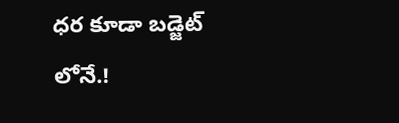ధర కూడా బడ్జెట్ లోనే.!